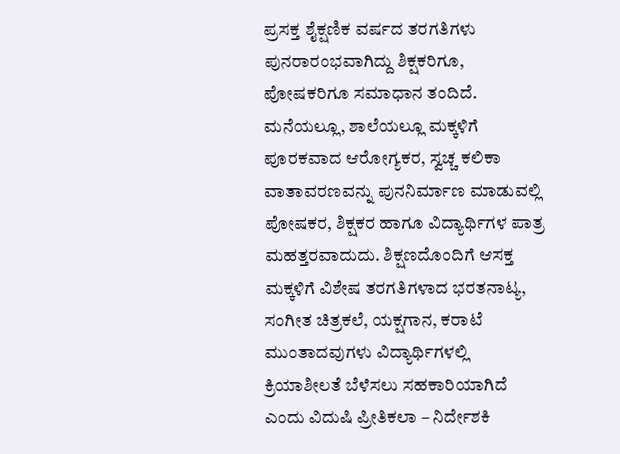ಪ್ರಸಕ್ತ ಶೈಕ್ಷಣಿಕ ವರ್ಷದ ತರಗತಿಗಳು ಪುನರಾರಂಭವಾಗಿದ್ದು ಶಿಕ್ಷಕರಿಗೂ, ಪೋಷಕರಿಗೂ ಸಮಾಧಾನ ತಂದಿದೆ. ಮನೆಯಲ್ಲೂ, ಶಾಲೆಯಲ್ಲೂ ಮಕ್ಕಳಿಗೆ ಪೂರಕವಾದ ಆರೋಗ್ಯಕರ, ಸ್ವಚ್ಚ ಕಲಿಕಾ ವಾತಾವರಣವನ್ನು ಪುನನಿರ್ಮಾಣ ಮಾಡುವಲ್ಲಿ ಪೋಷಕರ, ಶಿಕ್ಷಕರ ಹಾಗೂ ವಿದ್ಯಾರ್ಥಿಗಳ ಪಾತ್ರ ಮಹತ್ತರವಾದುದು. ಶಿಕ್ಷಣದೊಂದಿಗೆ ಆಸಕ್ತ ಮಕ್ಕಳಿಗೆ ವಿಶೇಷ ತರಗತಿಗಳಾದ ಭರತನಾಟ್ಯ, ಸಂಗೀತ ಚಿತ್ರಕಲೆ, ಯಕ್ಷಗಾನ, ಕರಾಟೆ ಮುಂತಾದವುಗಳು ವಿದ್ಯಾರ್ಥಿಗಳಲ್ಲಿ ಕ್ರಿಯಾಶೀಲತೆ ಬೆಳೆಸಲು ಸಹಕಾರಿಯಾಗಿದೆ ಎಂದು ವಿದುಷಿ ಪ್ರೀತಿಕಲಾ – ನಿರ್ದೇಶಕಿ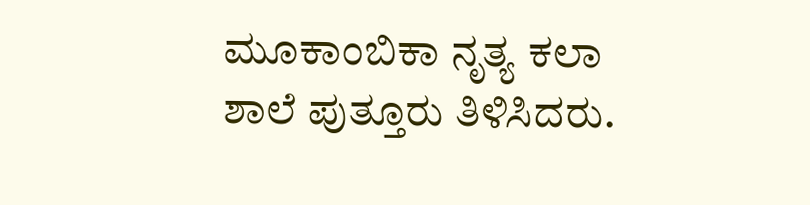ಮೂಕಾಂಬಿಕಾ ನೃತ್ಯ ಕಲಾ ಶಾಲೆ ಪುತ್ತೂರು ತಿಳಿಸಿದರು.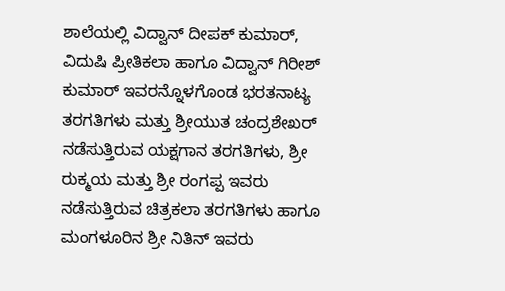ಶಾಲೆಯಲ್ಲಿ ವಿದ್ವಾನ್ ದೀಪಕ್ ಕುಮಾರ್, ವಿದುಷಿ ಪ್ರೀತಿಕಲಾ ಹಾಗೂ ವಿದ್ವಾನ್ ಗಿರೀಶ್ ಕುಮಾರ್ ಇವರನ್ನೊಳಗೊಂಡ ಭರತನಾಟ್ಯ ತರಗತಿಗಳು ಮತ್ತು ಶ್ರೀಯುತ ಚಂದ್ರಶೇಖರ್ ನಡೆಸುತ್ತಿರುವ ಯಕ್ಷಗಾನ ತರಗತಿಗಳು, ಶ್ರೀ ರುಕ್ಮಯ ಮತ್ತು ಶ್ರೀ ರಂಗಪ್ಪ ಇವರು ನಡೆಸುತ್ತಿರುವ ಚಿತ್ರಕಲಾ ತರಗತಿಗಳು ಹಾಗೂ ಮಂಗಳೂರಿನ ಶ್ರೀ ನಿತಿನ್ ಇವರು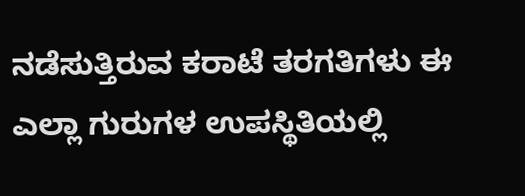ನಡೆಸುತ್ತಿರುವ ಕರಾಟೆ ತರಗತಿಗಳು ಈ ಎಲ್ಲಾ ಗುರುಗಳ ಉಪಸ್ಥಿತಿಯಲ್ಲಿ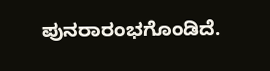ಪುನರಾರಂಭಗೊಂಡಿದೆ.